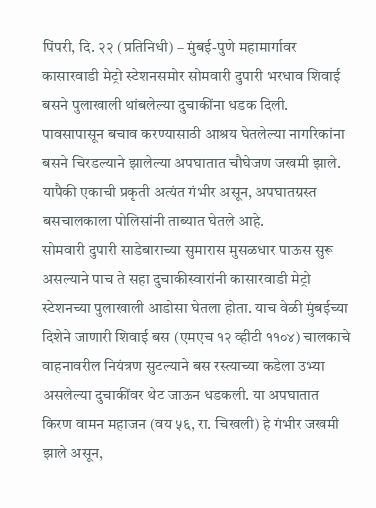पिंपरी, दि. २२ (प्रतिनिधी) – मुंबई-पुणे महामार्गावर कासारवाडी मेट्रो स्टेशनसमोर सोमवारी दुपारी भरधाव शिवाई बसने पुलाखाली थांबलेल्या दुचाकींना धडक दिली. पावसापासून बचाव करण्यासाठी आश्रय घेतलेल्या नागरिकांना बसने चिरडल्याने झालेल्या अपघातात चौघेजण जखमी झाले. यापैकी एकाची प्रकृती अत्यंत गंभीर असून, अपघातग्रस्त बसचालकाला पोलिसांनी ताब्यात घेतले आहे.
सोमवारी दुपारी साडेबाराच्या सुमारास मुसळधार पाऊस सुरू असल्याने पाच ते सहा दुचाकीस्वारांनी कासारवाडी मेट्रो स्टेशनच्या पुलाखाली आडोसा घेतला होता. याच वेळी मुंबईच्या दिशेने जाणारी शिवाई बस (एमएच १२ व्हीटी ११०४) चालकाचे वाहनावरील नियंत्रण सुटल्याने बस रस्त्याच्या कडेला उभ्या असलेल्या दुचाकींवर थेट जाऊन धडकली. या अपघातात किरण वामन महाजन (वय ५६, रा. चिखली) हे गंभीर जखमी झाले असून,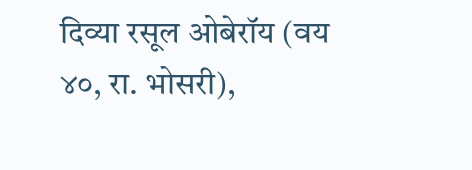दिव्या रसूल ओबेरॉय (वय ४०, रा. भोसरी),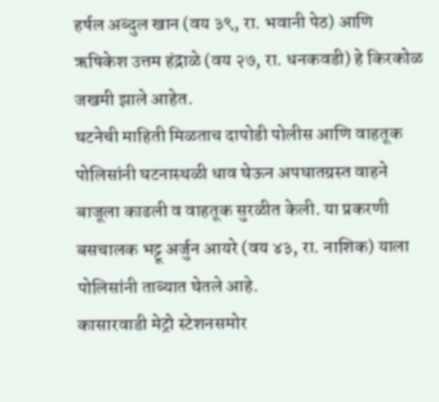हर्षल अब्दुल खान (वय ३९, रा. भवानी पेठ) आणि ऋषिकेश उत्तम हंद्राळे (वय २७, रा. धनकवडी) हे किरकोळ जखमी झाले आहेत.
घटनेची माहिती मिळताच दापोडी पोलीस आणि वाहतूक पोलिसांनी घटनास्थळी धाव घेऊन अपघातग्रस्त वाहने बाजूला काढली व वाहतूक सुरळीत केली. या प्रकरणी बसचालक भट्टू अर्जुन आयरे (वय ४३, रा. नाशिक) याला पोलिसांनी ताब्यात घेतले आहे.
कासारवाडी मेट्रो स्टेशनसमोर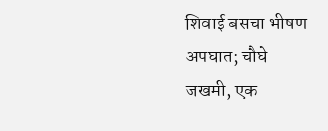शिवाई बसचा भीषण अपघात; चौघे जखमी, एक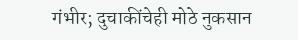गंभीर; दुचाकींचेही मोठे नुकसान